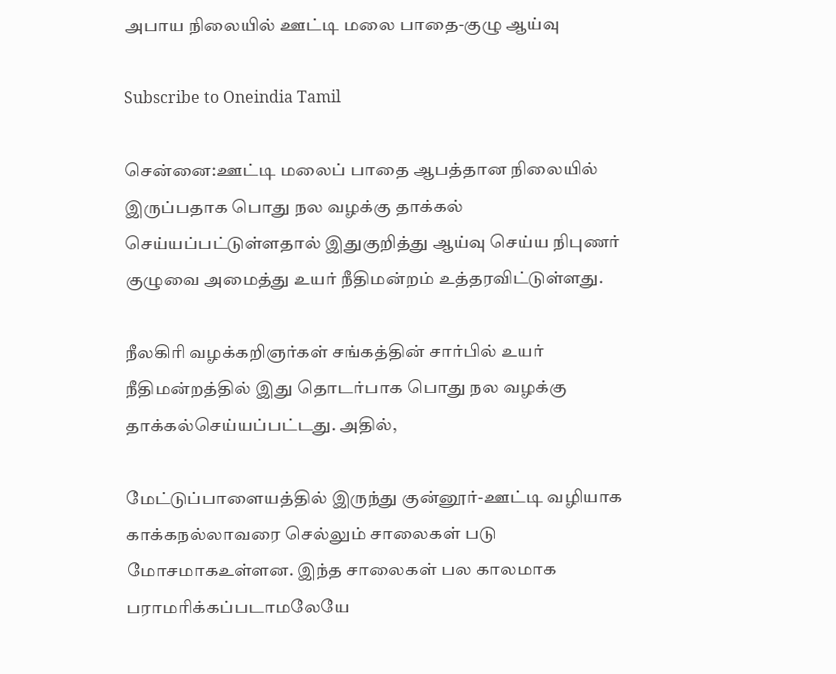அபாய நிலையில் ஊட்டி மலை பாதை-குழு ஆய்வு

Subscribe to Oneindia Tamil

சென்னை:ஊட்டி மலைப் பாதை ஆபத்தான நிலையில் இருப்பதாக பொது நல வழக்கு தாக்கல் செய்யப்பட்டுள்ளதால் இதுகுறித்து ஆய்வு செய்ய நிபுணர் குழுவை அமைத்து உயர் நீதிமன்றம் உத்தரவிட்டுள்ளது.

நீலகிரி வழக்கறிஞர்கள் சங்கத்தின் சார்பில் உயர் நீதிமன்றத்தில் இது தொடர்பாக பொது நல வழக்கு தாக்கல்செய்யப்பட்டது. அதில்,

மேட்டுப்பாளையத்தில் இருந்து குன்னூர்-ஊட்டி வழியாக காக்கநல்லாவரை செல்லும் சாலைகள் படு மோசமாகஉள்ளன. இந்த சாலைகள் பல காலமாக பராமரிக்கப்படாமலேயே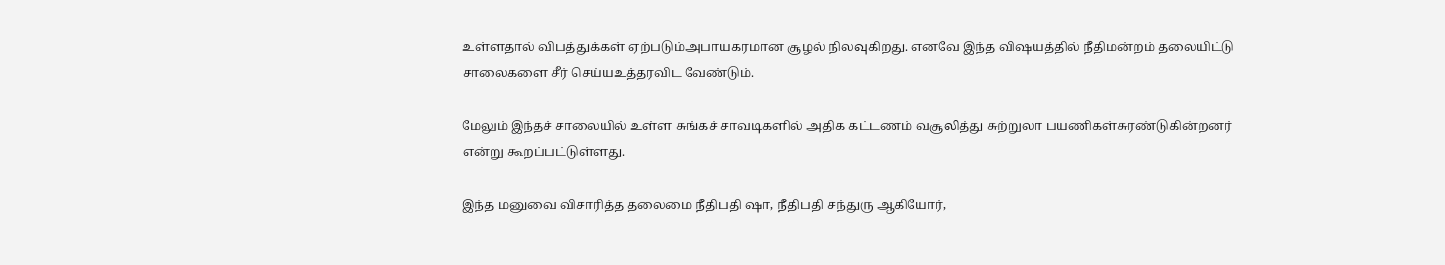உள்ளதால் விபத்துக்கள் ஏற்படும்அபாயகரமான சூழல் நிலவுகிறது. எனவே இந்த விஷயத்தில் நீதிமன்றம் தலையிட்டு சாலைகளை சீர் செய்யஉத்தரவிட வேண்டும்.

மேலும் இந்தச் சாலையில் உள்ள சுங்கச் சாவடிகளில் அதிக கட்டணம் வசூலித்து சுற்றுலா பயணிகள்சுரண்டுகின்றனர் என்று கூறப்பட்டுள்ளது.

இந்த மனுவை விசாரித்த தலைமை நீதிபதி ஷா, நீதிபதி சந்துரு ஆகியோர்,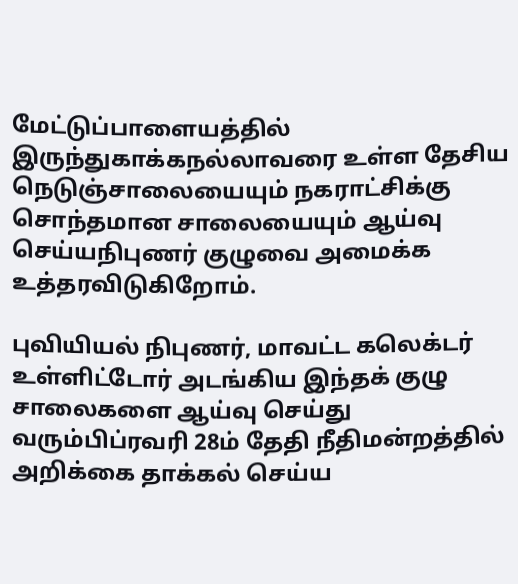மேட்டுப்பாளையத்தில் இருந்துகாக்கநல்லாவரை உள்ள தேசிய நெடுஞ்சாலையையும் நகராட்சிக்கு சொந்தமான சாலையையும் ஆய்வு செய்யநிபுணர் குழுவை அமைக்க உத்தரவிடுகிறோம்.

புவியியல் நிபுணர், மாவட்ட கலெக்டர் உள்ளிட்டோர் அடங்கிய இந்தக் குழு சாலைகளை ஆய்வு செய்து வரும்பிப்ரவரி 28ம் தேதி நீதிமன்றத்தில் அறிக்கை தாக்கல் செய்ய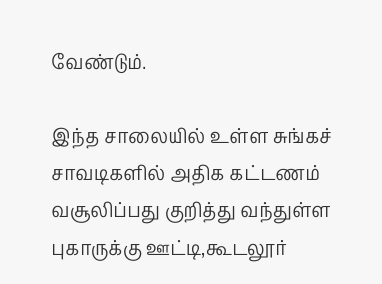வேண்டும்.

இந்த சாலையில் உள்ள சுங்கச் சாவடிகளில் அதிக கட்டணம் வசூலிப்பது குறித்து வந்துள்ள புகாருக்கு ஊட்டி,கூடலூர்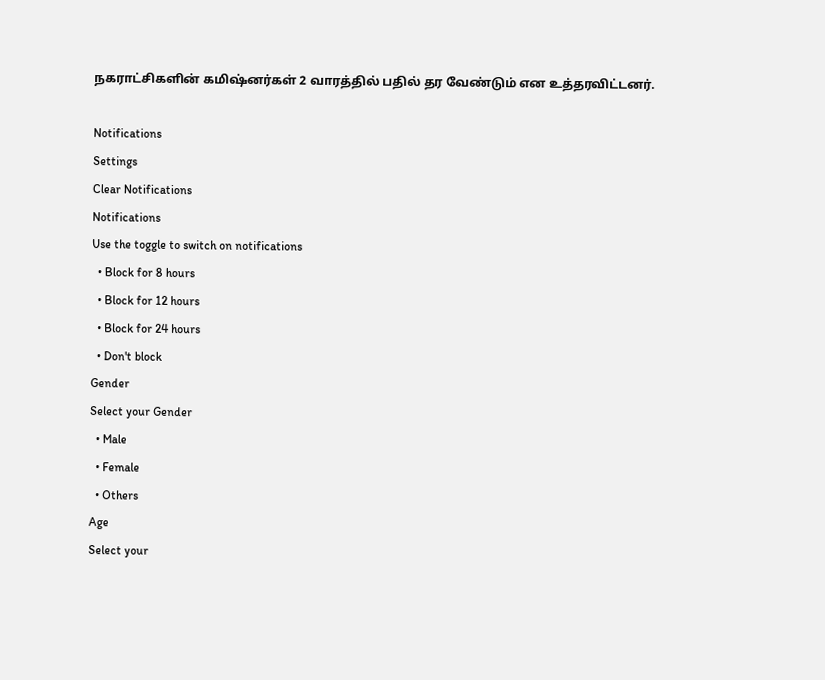நகராட்சிகளின் கமிஷ்னர்கள் 2 வாரத்தில் பதில் தர வேண்டும் என உத்தரவிட்டனர்.

Notifications
Settings
Clear Notifications
Notifications
Use the toggle to switch on notifications
  • Block for 8 hours
  • Block for 12 hours
  • Block for 24 hours
  • Don't block
Gender
Select your Gender
  • Male
  • Female
  • Others
Age
Select your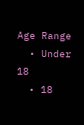Age Range
  • Under 18
  • 18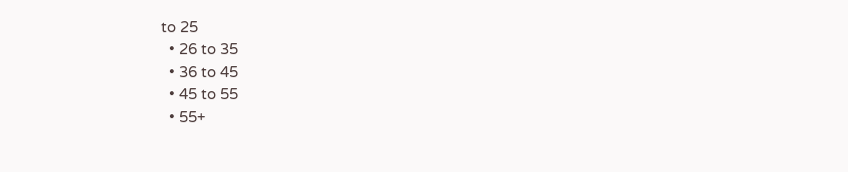to 25
  • 26 to 35
  • 36 to 45
  • 45 to 55
  • 55+